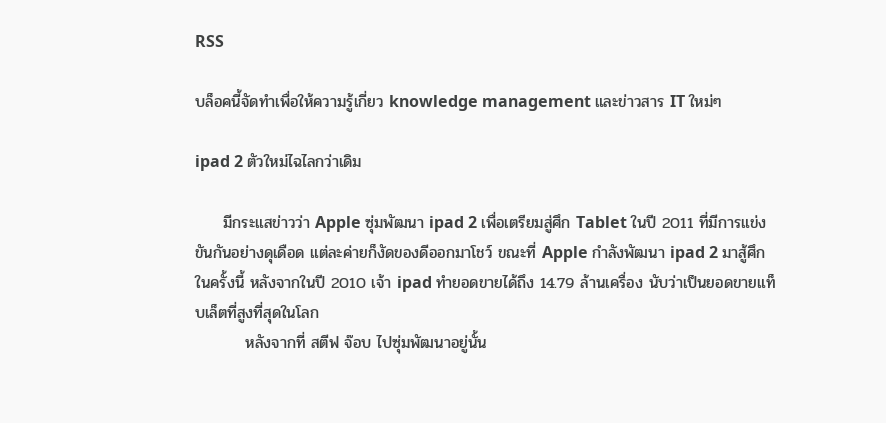RSS

บล็อคนี้จัดทำเพื่อให้ความรู้เกี่ยว knowledge management และข่าวสาร IT ใหม่ๆ

ipad 2 ตัวใหม่ไฉไลกว่าเดิม

     มีกระแสข่าวว่า Apple ซุ่มพัฒนา ipad 2 เพื่อเตรียมสู่ศึก Tablet ในปี 2011 ที่มีการแข่งขันกันอย่างดุเดือด แต่ละค่ายก็งัดของดีออกมาโชว์ ขณะที่ Apple กำลังพัฒนา ipad 2 มาสู้ศึกในครั้งนี้ หลังจากในปี 2010 เจ้า ipad ทำยอดขายได้ถึง 14.79 ล้านเครื่อง นับว่าเป็นยอดขายแท็บเล็ตที่สูงที่สุดในโลก
         หลังจากที่ สตีฟ จ๊อบ ไปซุ่มพัฒนาอยู่นั้น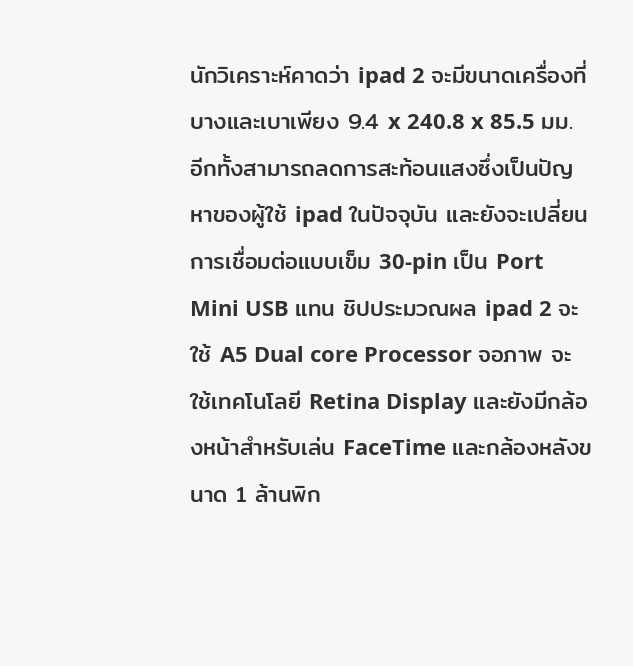นักวิเคราะห์คาดว่า ipad 2 จะมีขนาดเครื่องที่บางและเบาเพียง 9.4 x 240.8 x 85.5 มม.  อีกทั้งสามารถลดการสะท้อนแสงซึ่งเป็นปัญหาของผู้ใช้ ipad ในปัจจุบัน และยังจะเปลี่ยนการเชื่อมต่อแบบเข็ม 30-pin เป็น Port Mini USB แทน ชิปประมวณผล ipad 2 จะใช้ A5 Dual core Processor จอภาพ จะใช้เทคโนโลยี Retina Display และยังมีกล้องหน้าสำหรับเล่น FaceTime และกล้องหลังขนาด 1 ล้านพิก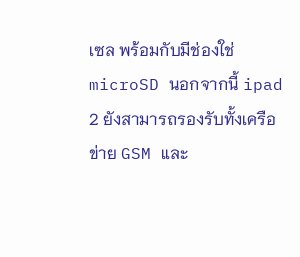เซล พร้อมกับมีช่องใช่ microSD นอกจากนี้ ipad 2 ยังสามารถรองรับทั้งเครือข่าย GSM และ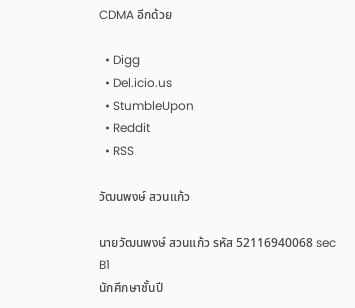CDMA อีกด้วย

  • Digg
  • Del.icio.us
  • StumbleUpon
  • Reddit
  • RSS

วัฒนพงษ์ สวนแก้ว

นายวัฒนพงษ์ สวนแก้ว รหัส 52116940068 sec B1
นักศึกษาชั้นปี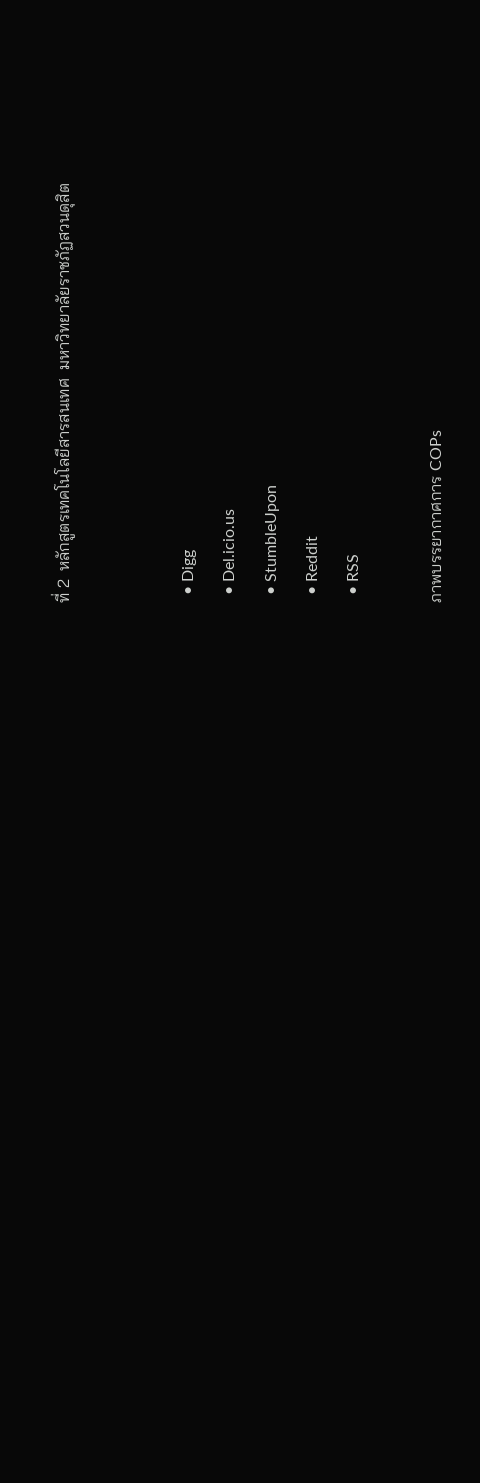ที่ 2  หลักสูตรเทคโนโลยีสารสนเทศ  มหาวิทยาลัยราชภัฏสวนดุสิต


  • Digg
  • Del.icio.us
  • StumbleUpon
  • Reddit
  • RSS

ภาพบรรยากาศการ COPs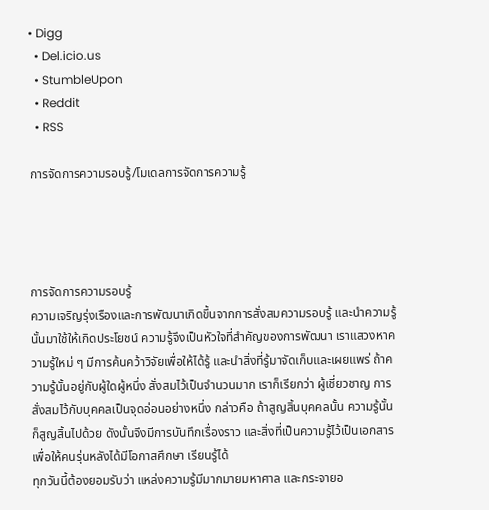• Digg
  • Del.icio.us
  • StumbleUpon
  • Reddit
  • RSS

การจัดการความรอบรู้/โมเดลการจัดการความรู้




การจัดการความรอบรู้
ความเจริญรุ่งเรืองและการพัฒนาเกิดขึ้นจากการสั่งสมความรอบรู้ และนำความรู้นั้นมาใช้ให้เกิดประโยชน์ ความรู้จึงเป็นหัวใจที่สำคัญของการพัฒนา เราแสวงหาความรู้ใหม่ ๆ มีการค้นคว้าวิจัยเพื่อให้ได้รู้ และนำสิ่งที่รู้มาจัดเก็บและเผยแพร่ ถ้าความรู้นั้นอยู่กับผู้ใดผู้หนึ่ง สั่งสมไว้เป็นจำนวนมาก เราก็เรียกว่า ผู้เชี่ยวชาญ การสั่งสมไว้กับบุคคลเป็นจุดอ่อนอย่างหนึ่ง กล่าวคือ ถ้าสูญสิ้นบุคคลนั้น ความรู้นั้นก็สูญสิ้นไปด้วย ดังนั้นจึงมีการบันทึกเรื่องราว และสิ่งที่เป็นความรู้ไว้เป็นเอกสารเพื่อให้คนรุ่นหลังได้มีโอกาสศึกษา เรียนรู้ได้
ทุกวันนี้ต้องยอมรับว่า แหล่งความรู้มีมากมายมหาศาล และกระจายอ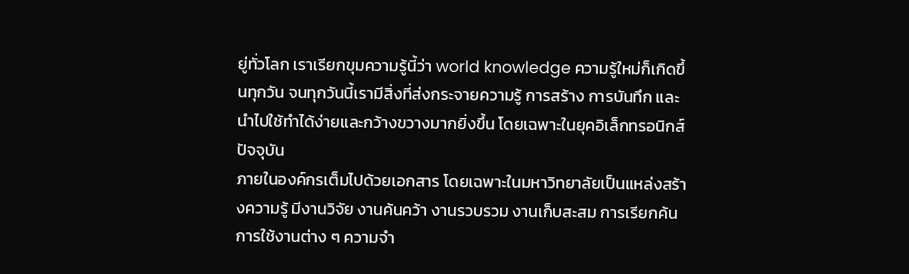ยู่ทั่วโลก เราเรียกขุมความรู้นี้ว่า world knowledge ความรู้ใหม่ก็เกิดขึ้นทุกวัน จนทุกวันนี้เรามีสิ่งที่ส่งกระจายความรู้ การสร้าง การบันทึก และนำไปใช้ทำได้ง่ายและกว้างขวางมากยิ่งขึ้น โดยเฉพาะในยุคอิเล็กทรอนิกส์ปัจจุบัน
ภายในองค์กรเต็มไปด้วยเอกสาร โดยเฉพาะในมหาวิทยาลัยเป็นแหล่งสร้างความรู้ มีงานวิจัย งานค้นคว้า งานรวบรวม งานเก็บสะสม การเรียกค้น การใช้งานต่าง ๆ ความจำ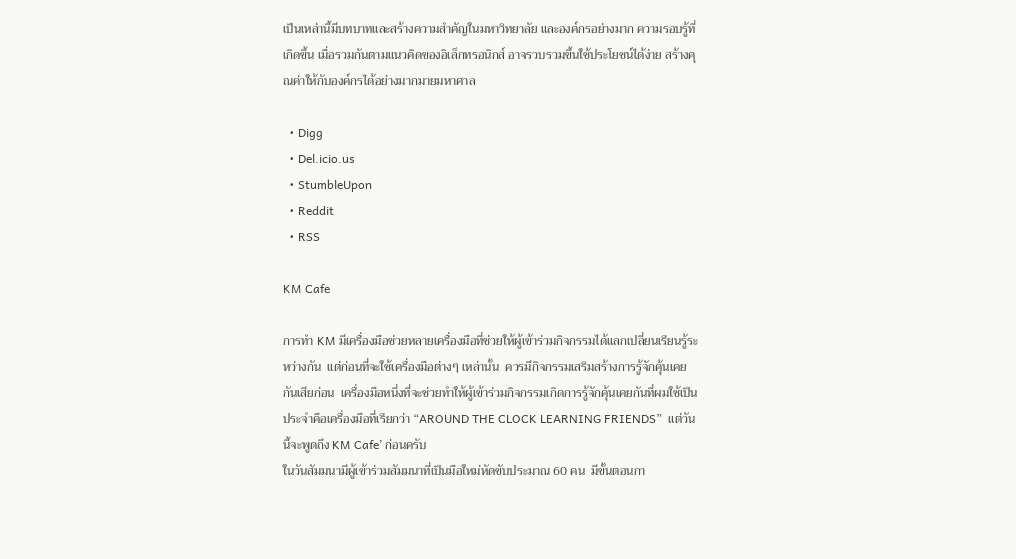เป็นเหล่านี้มีบทบาทและสร้างความสำคัญในมหาวิทยาลัย และองค์กรอย่างมาก ความรอบรู้ที่เกิดขึ้น เมื่อรวมกันตามแนวคิดของอิเล็กทรอนิกส์ อาจรวบรวมขึ้นใช้ประโยชน์ได้ง่าย สร้างคุณค่าให้กับองค์กรได้อย่างมากมายมหาศาล

  • Digg
  • Del.icio.us
  • StumbleUpon
  • Reddit
  • RSS

KM Cafe

การทำ KM มีเครื่องมือช่วยหลายเครื่องมือที่ช่วยให้ผู้เข้าร่วมกิจกรรมได้แลกเปลี่ยนเรียนรู้ระหว่างกัน  แต่ก่อนที่จะใช้เครื่องมือต่างๆ เหล่านั้น  ควรมีกิจกรรมเสริมสร้างการรู้จักคุ้นเคยกันเสียก่อน  เครื่องมือหนึ่งที่จะช่วยทำให้ผู้เข้าร่วมกิจกรรมเกิดการรู้จักคุ้นเคยกันที่ผมใช้เป็นประจำคือเครื่องมือที่เรียกว่า “AROUND THE CLOCK LEARNING FRIENDS”  แต่วันนี้จะพูดถึง KM Cafe’ ก่อนครับ
ในวันสัมมนามีผู้เข้าร่วมสัมมนาที่เป็นมือใหม่หัดขับประมาณ 60 คน  มีขั้นตอนกา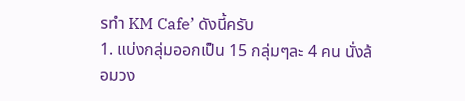รทำ KM Cafe’ ดังนี้ครับ
1. แบ่งกลุ่มออกเป็น 15 กลุ่มๆละ 4 คน นั่งล้อมวง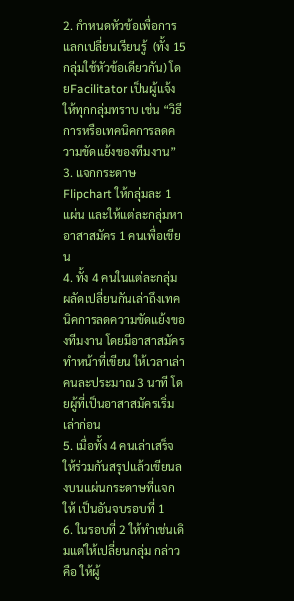2. กำหนดหัวข้อเพื่อการแลกเปลี่ยนเรียนรู้  (ทั้ง 15 กลุ่มใช้หัวข้อเดียวกัน) โดยFacilitator เป็นผู้แจ้งให้ทุกกลุ่มทราบ เช่น “วิธีการหรือเทคนิคการลดความขัดแย้งของทีมงาน”
3. แจกกระดาษ Flipchart ให้กลุ่มละ 1 แผ่น และให้แต่ละกลุ่มหาอาสาสมัคร 1 คนเพื่อเขียน
4. ทั้ง 4 คนในแต่ละกลุ่ม ผลัดเปลี่ยนกันเล่าถึงเทคนิคการลดความขัดแย้งของทีมงาน โดยมีอาสาสมัครทำหน้าที่เขียน ให้เวลาเล่าคนละประมาณ 3 นาที โดยผู้ที่เป็นอาสาสมัครเริ่มเล่าก่อน
5. เมื่อทั้ง 4 คนเล่าเสร็จให้ร่วมกันสรุปแล้วเขียนลงบนแผ่นกระดาษที่แจกให้ เป็นอันจบรอบที่ 1
6. ในรอบที่ 2 ให้ทำเช่นเดิมแต่ให้เปลี่ยนกลุ่ม กล่าวคือ ให้ผู้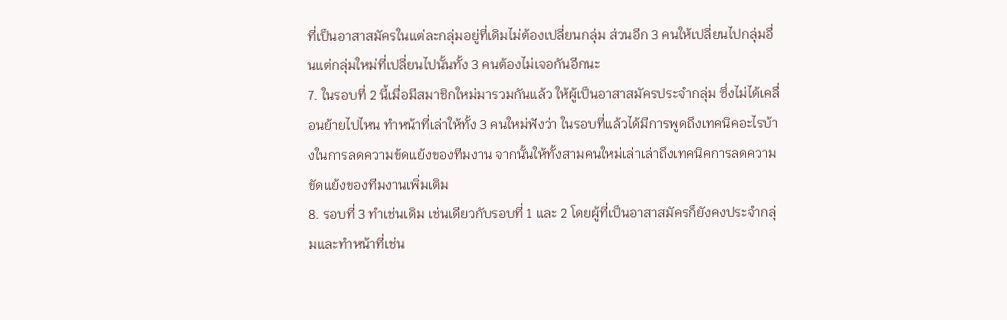ที่เป็นอาสาสมัครในแต่ละกลุ่มอยู่ที่เดิมไม่ต้องเปลี่ยนกลุ่ม ส่วนอีก 3 คนให้เปลี่ยนไปกลุ่มอื่นแต่กลุ่มใหม่ที่เปลี่ยนไปนั้นทั้ง 3 คนต้องไม่เจอกันอีกนะ
7. ในรอบที่ 2 นี้เมื่อมีสมาชิกใหม่มารวมกันแล้ว ให้ผู้เป็นอาสาสมัครประจำกลุ่ม ซึ่งไม่ได้เคลื่อนย้ายไปไหน ทำหน้าที่เล่าให้ทั้ง 3 คนใหม่ฟังว่า ในรอบที่แล้วได้มีการพูดถึงเทคนิคอะไรบ้างในการลดความข้ดแย้งของทีมงาน จากนั้นให้ทั้งสามคนใหม่เล่าเล่าถึงเทคนิคการลดความขัดแย้งของทีมงานเพิ่มเติม
8. รอบที่ 3 ทำเช่นเดิม เช่นเดียวกับรอบที่ 1 และ 2 โดยผู้ที่เป็นอาสาสมัครก็ยังคงประจำกลุ่มและทำหน้าที่เช่น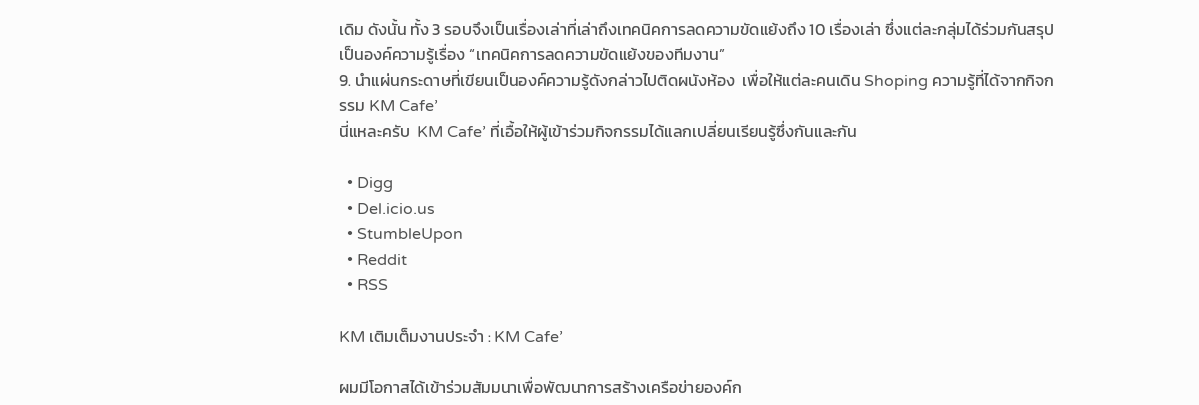เดิม ดังนั้น ทั้ง 3 รอบจึงเป็นเรื่องเล่าที่เล่าถึงเทคนิคการลดความขัดแย้งถึง 10 เรื่องเล่า ซึ่งแต่ละกลุ่มได้ร่วมกันสรุป เป็นองค์ความรู้เรื่อง “เทคนิคการลดความขัดแย้งของทีมงาน”
9. นำแผ่นกระดาษที่เขียนเป็นองค์ความรู้ดังกล่าวไปติดผนังห้อง  เพื่อให้แต่ละคนเดิน Shoping ความรู้ที่ได้จากกิจกรรม KM Cafe’
นี่แหละครับ  KM Cafe’ ที่เอื้อให้ผู้เข้าร่วมกิจกรรมได้แลกเปลี่ยนเรียนรู้ซึ่งกันและกัน

  • Digg
  • Del.icio.us
  • StumbleUpon
  • Reddit
  • RSS

KM เติมเต็มงานประจำ : KM Cafe’

ผมมีโอกาสได้เข้าร่วมสัมมนาเพื่อพัฒนาการสร้างเครือข่ายองค์ก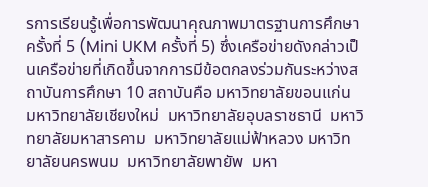รการเรียนรู้เพื่อการพัฒนาคุณภาพมาตรฐานการศึกษา ครั้งที่ 5 (Mini UKM ครั้งที่ 5) ซึ่งเครือข่ายดังกล่าวเป็นเครือข่ายที่เกิดขึ้นจากการมีข้อตกลงร่วมกันระหว่างสถาบันการศึกษา 10 สถาบันคือ มหาวิทยาลัยขอนแก่น  มหาวิทยาลัยเชียงใหม่  มหาวิทยาลัยอุบลราชธานี  มหาวิทยาลัยมหาสารคาม  มหาวิทยาลัยแม่ฟ้าหลวง มหาวิทยาลัยนครพนม  มหาวิทยาลัยพายัพ  มหา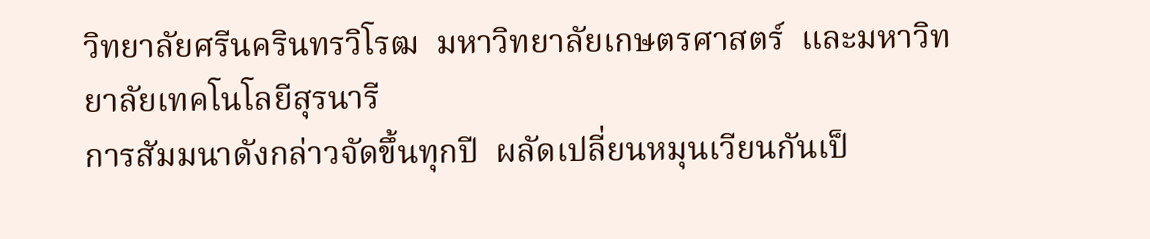วิทยาลัยศรีนครินทรวิโรฒ  มหาวิทยาลัยเกษตรศาสตร์  และมหาวิทยาลัยเทคโนโลยีสุรนารี
การสัมมนาดังกล่าวจัดขึ้นทุกปี  ผลัดเปลี่ยนหมุนเวียนกันเป็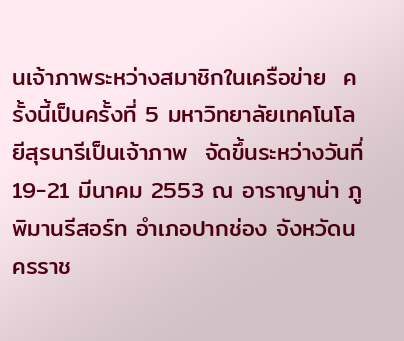นเจ้าภาพระหว่างสมาชิกในเครือข่าย  ครั้งนี้เป็นครั้งที่ 5 มหาวิทยาลัยเทคโนโลยีสุรนารีเป็นเจ้าภาพ  จัดขึ้นระหว่างวันที่ 19-21 มีนาคม 2553 ณ อาราญาน่า ภูพิมานรีสอร์ท อำเภอปากช่อง จังหวัดนครราช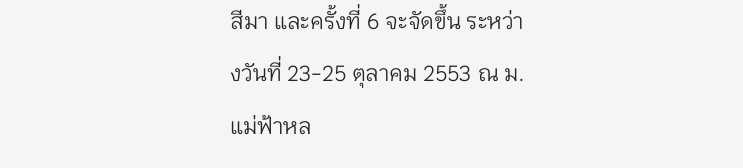สีมา และครั้งที่ 6 จะจัดขึ้น ระหว่างวันที่ 23-25 ตุลาคม 2553 ณ ม.แม่ฟ้าหล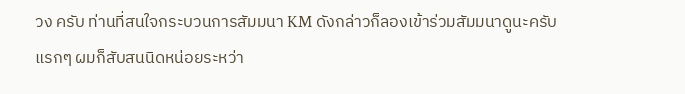วง ครับ ท่านที่สนใจกระบวนการสัมมนา KM ดังกล่าวก็ลองเข้าร่วมสัมมนาดูนะครับ
แรกๆ ผมก็สับสนนิดหน่อยระหว่า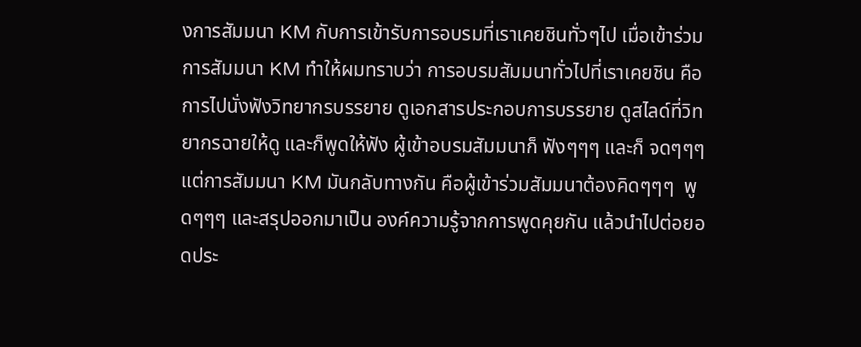งการสัมมนา KM กับการเข้ารับการอบรมที่เราเคยชินทั่วๆไป เมื่อเข้าร่วมการสัมมนา KM ทำให้ผมทราบว่า การอบรมสัมมนาทั่วไปที่เราเคยชิน คือการไปนั่งฟังวิทยากรบรรยาย ดูเอกสารประกอบการบรรยาย ดูสไลด์ที่วิทยากรฉายให้ดู และก็พูดให้ฟัง ผู้เข้าอบรมสัมมนาก็ ฟังๆๆๆ และก็ จดๆๆๆ  แต่การสัมมนา KM มันกลับทางกัน คือผู้เข้าร่วมสัมมนาต้องคิดๆๆๆ  พูดๆๆๆ และสรุปออกมาเป็น องค์ความรู้จากการพูดคุยกัน แล้วนำไปต่อยอดประ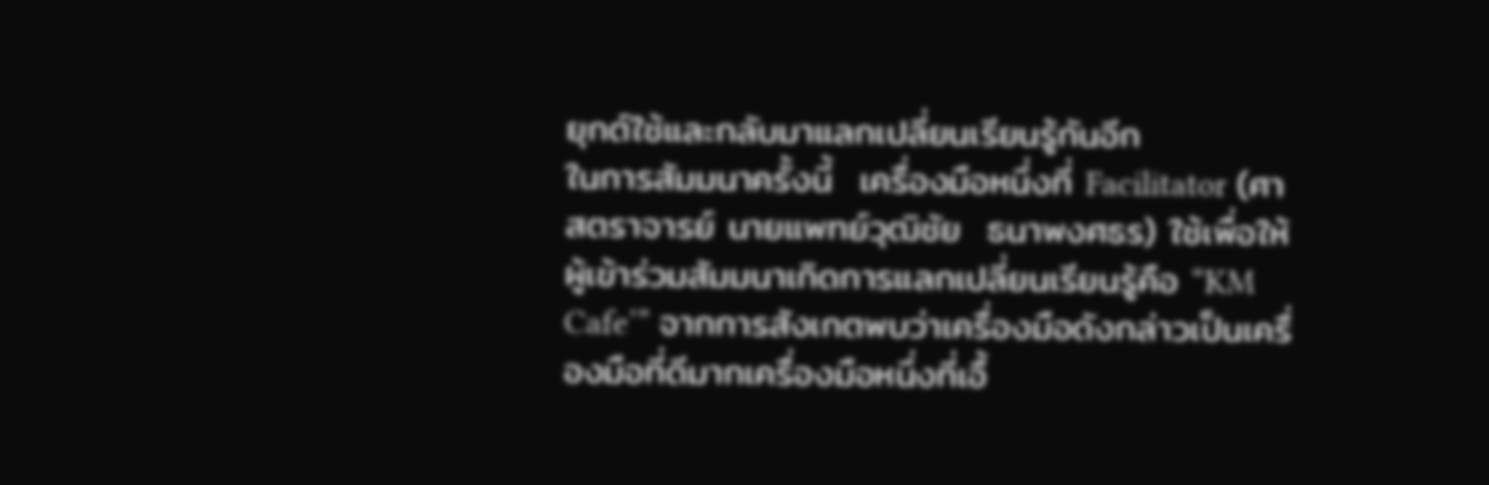ยุกต์ใช้และกลับมาแลกเปลี่ยนเรียนรู้กันอีก
ในการสัมมนาครั้งนี้  เครื่องมือหนึ่งที่ Facilitator (ศาสตราจารย์ นายแพทย์วุฒิชัย  ธนาพงศธร) ใช้เพื่อให้ผู้เข้าร่วมสัมมนาเกิดการแลกเปลี่ยนเรียนรู้คือ “KM Cafe’” จากการสังเกตพบว่าเครื่องมือดังกล่าวเป็นเครื่องมือที่ดีมากเครื่องมือหนึ่งที่เอื้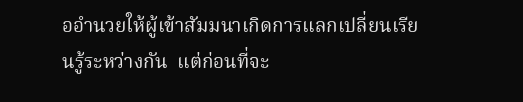ออำนวยให้ผู้เข้าสัมมนาเกิดการแลกเปลี่ยนเรียนรู้ระหว่างกัน  แต่ก่อนที่จะ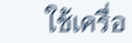ใช้เครื่อ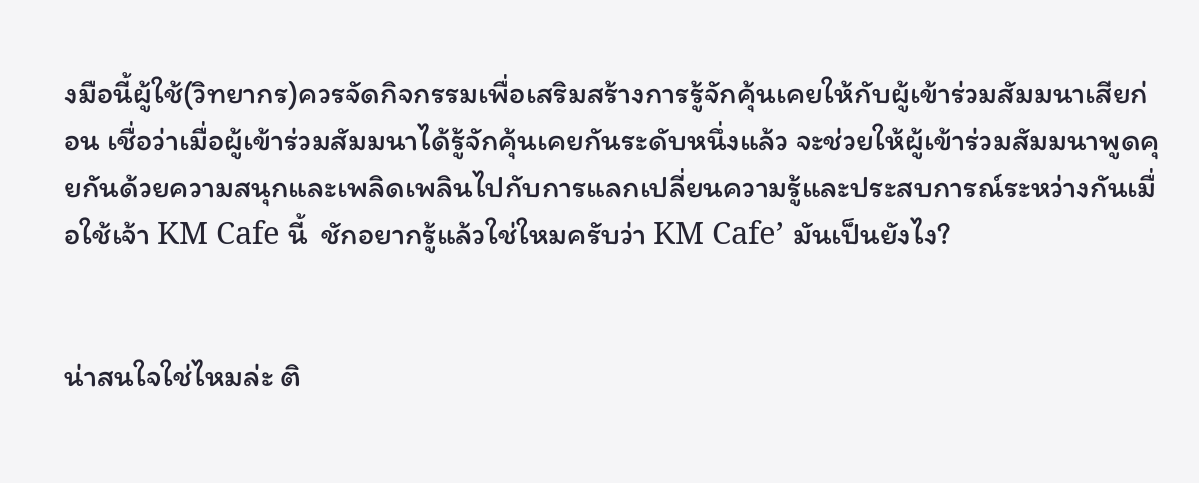งมือนี้ผู้ใช้(วิทยากร)ควรจัดกิจกรรมเพื่อเสริมสร้างการรู้จักคุ้นเคยให้กับผู้เข้าร่วมสัมมนาเสียก่อน เชื่อว่าเมื่อผู้เข้าร่วมสัมมนาได้รู้จักคุ้นเคยกันระดับหนึ่งแล้ว จะช่วยให้ผู้เข้าร่วมสัมมนาพูดคุยกันด้วยความสนุกและเพลิดเพลินไปกับการแลกเปลี่ยนความรู้และประสบการณ์ระหว่างกันเมื่อใช้เจ้า KM Cafe นี้  ชักอยากรู้แล้วใช่ใหมครับว่า KM Cafe’ มันเป็นยังไง?


น่าสนใจใช่ไหมล่ะ ติ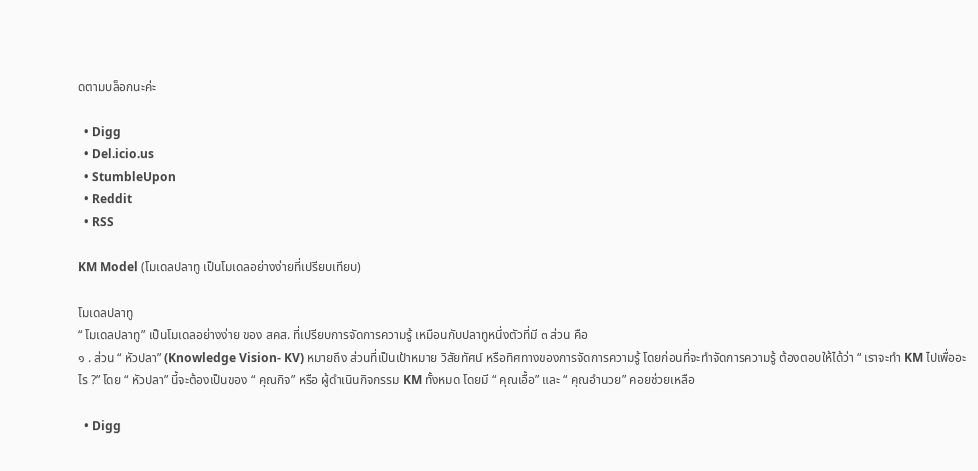ดตามบล็อกนะค่ะ

  • Digg
  • Del.icio.us
  • StumbleUpon
  • Reddit
  • RSS

KM Model (โมเดลปลาทู เป็นโมเดลอย่างง่ายที่เปรียบเทียบ)

โมเดลปลาทู
“ โมเดลปลาทู” เป็นโมเดลอย่างง่าย ของ สคส. ที่เปรียบการจัดการความรู้ เหมือนกับปลาทูหนึ่งตัวที่มี ๓ ส่วน คือ
๑ . ส่วน “ หัวปลา” (Knowledge Vision- KV) หมายถึง ส่วนที่เป็นเป้าหมาย วิสัยทัศน์ หรือทิศทางของการจัดการความรู้ โดยก่อนที่จะทำจัดการความรู้ ต้องตอบให้ได้ว่า “ เราจะทำ KM ไปเพื่ออะไร ?” โดย “ หัวปลา” นี้จะต้องเป็นของ “ คุณกิจ” หรือ ผู้ดำเนินกิจกรรม KM ทั้งหมด โดยมี “ คุณเอื้อ” และ “ คุณอำนวย” คอยช่วยเหลือ

  • Digg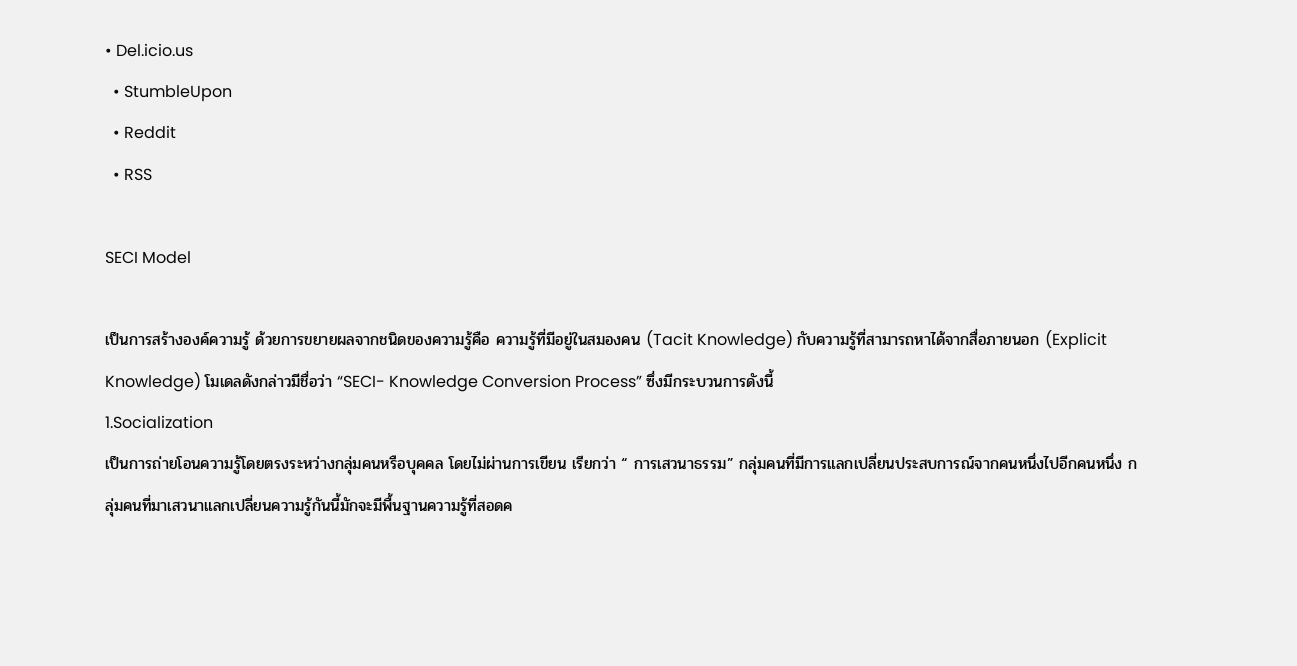• Del.icio.us
  • StumbleUpon
  • Reddit
  • RSS

SECI Model

เป็นการสร้างองค์ความรู้ ด้วยการขยายผลจากชนิดของความรู้คือ ความรู้ที่มีอยู่ในสมองคน (Tacit Knowledge) กับความรู้ที่สามารถหาได้จากสื่อภายนอก (Explicit Knowledge) โมเดลดังกล่าวมีชื่อว่า “SECI- Knowledge Conversion Process” ซึ่งมีกระบวนการดังนี้
1.Socialization
เป็นการถ่ายโอนความรู้โดยตรงระหว่างกลุ่มคนหรือบุคคล โดยไม่ผ่านการเขียน เรียกว่า “ การเสวนาธรรม” กลุ่มคนที่มีการแลกเปลี่ยนประสบการณ์จากคนหนึ่งไปอีกคนหนึ่ง กลุ่มคนที่มาเสวนาแลกเปลี่ยนความรู้กันนี้มักจะมีพื้นฐานความรู้ที่สอดค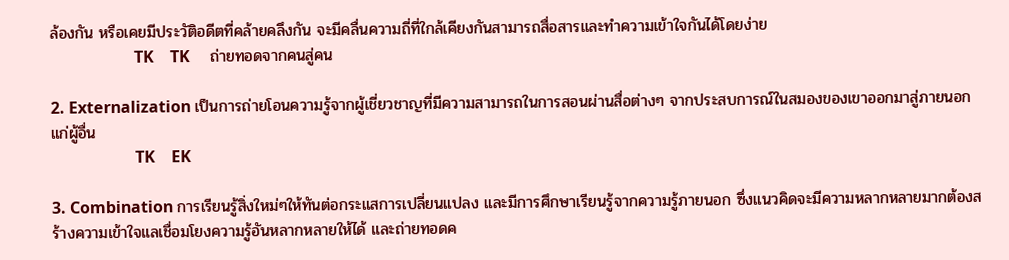ล้องกัน หรือเคยมีประวัติอดีตที่คล้ายคลึงกัน จะมีคลื่นความถี่ที่ใกล้เคียงกันสามารถสื่อสารและทำความเข้าใจกันได้โดยง่าย
                     TK    TK     ถ่ายทอดจากคนสู่คน

2. Externalization เป็นการถ่ายโอนความรู้จากผู้เชี่ยวชาญที่มีความสามารถในการสอนผ่านสื่อต่างๆ จากประสบการณ์ในสมองของเขาออกมาสู่ภายนอกแก่ผู้อื่น
                     TK    EK

3. Combination การเรียนรู้สิ่งใหม่ๆให้ทันต่อกระแสการเปลี่ยนแปลง และมีการศึกษาเรียนรู้จากความรู้ภายนอก ซึ่งแนวคิดจะมีความหลากหลายมากต้องสร้างความเข้าใจแลเชื่อมโยงความรู้อันหลากหลายให้ได้ และถ่ายทอดค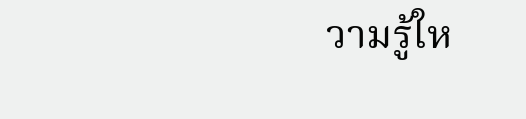วามรู้ให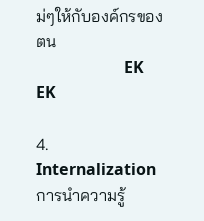ม่ๆให้กับองค์กรของตน
                      EK   EK

4.  Internalization การนำความรู้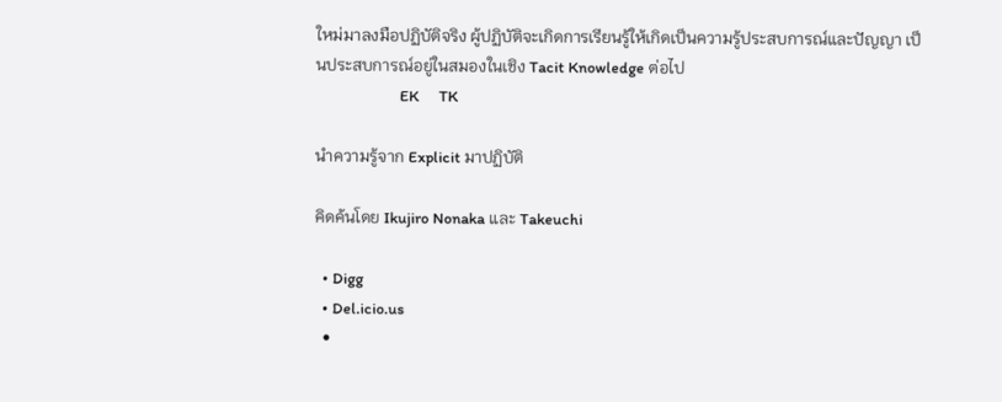ใหม่มาลงมือปฏิบัติจริง ผู้ปฏิบัติจะเกิดการเรียนรู้ให้เกิดเป็นความรู้ประสบการณ์และปัญญา เป็นประสบการณ์อยู่ในสมองในเชิง Tacit Knowledge ต่อไป
                     EK     TK

นำความรู้จาก Explicit มาปฏิบัติ

คิดค้นโดย Ikujiro Nonaka และ Takeuchi

  • Digg
  • Del.icio.us
  •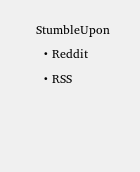StumbleUpon
  • Reddit
  • RSS